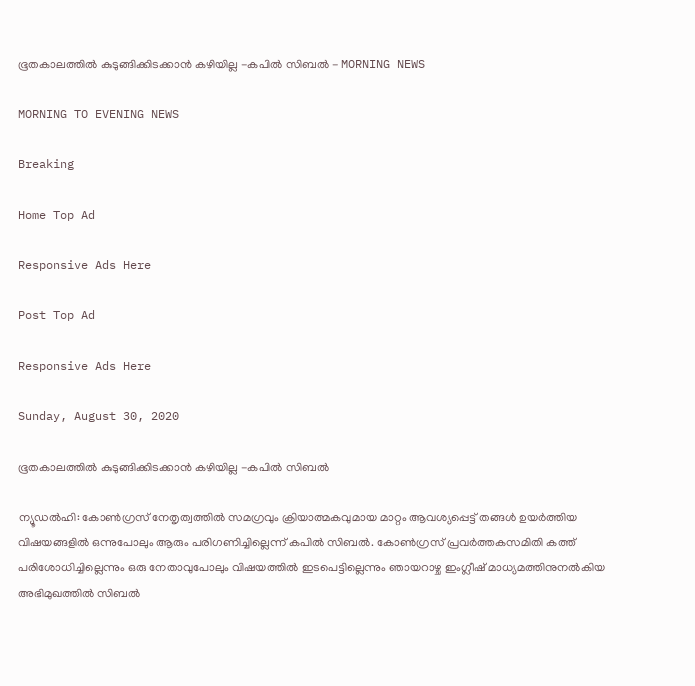ഭൂതകാലത്തിൽ കുടുങ്ങിക്കിടക്കാൻ കഴിയില്ല -കപിൽ സിബൽ - MORNING NEWS

MORNING TO EVENING NEWS

Breaking

Home Top Ad

Responsive Ads Here

Post Top Ad

Responsive Ads Here

Sunday, August 30, 2020

ഭൂതകാലത്തിൽ കുടുങ്ങിക്കിടക്കാൻ കഴിയില്ല -കപിൽ സിബൽ

ന്യൂഡൽഹി: കോൺഗ്രസ് നേതൃത്വത്തിൽ സമഗ്രവും ക്രിയാത്മകവുമായ മാറ്റം ആവശ്യപ്പെട്ട് തങ്ങൾ ഉയർത്തിയ വിഷയങ്ങളിൽ ഒന്നുപോലും ആരും പരിഗണിച്ചില്ലെന്ന് കപിൽ സിബൽ. കോൺഗ്രസ് പ്രവർത്തകസമിതി കത്ത് പരിശോധിച്ചില്ലെന്നും ഒരു നേതാവുപോലും വിഷയത്തിൽ ഇടപെട്ടില്ലെന്നും ഞായറാഴ്ച ഇംഗ്ലീഷ് മാധ്യമത്തിനുനൽകിയ അഭിമുഖത്തിൽ സിബൽ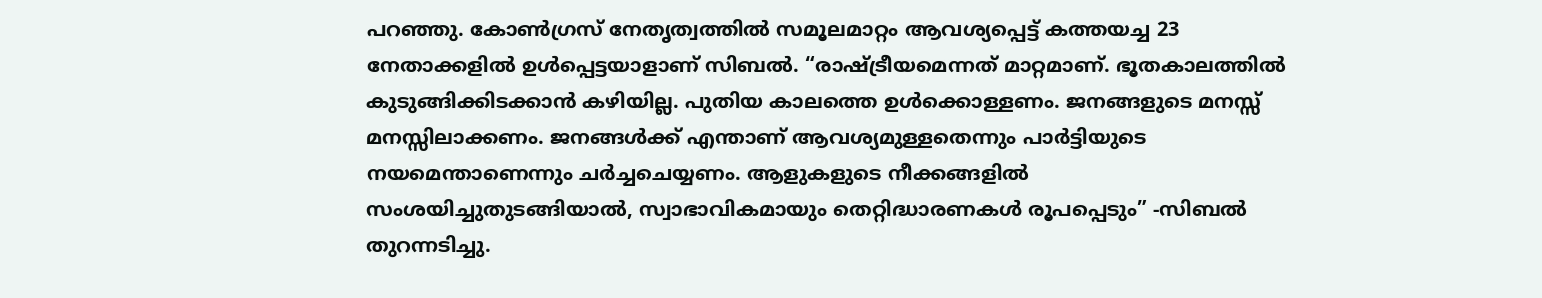പറഞ്ഞു. കോൺഗ്രസ് നേതൃത്വത്തിൽ സമൂലമാറ്റം ആവശ്യപ്പെട്ട് കത്തയച്ച 23 നേതാക്കളിൽ ഉൾപ്പെട്ടയാളാണ് സിബൽ. “രാഷ്ട്രീയമെന്നത് മാറ്റമാണ്. ഭൂതകാലത്തിൽ കുടുങ്ങിക്കിടക്കാൻ കഴിയില്ല. പുതിയ കാലത്തെ ഉൾക്കൊള്ളണം. ജനങ്ങളുടെ മനസ്സ് മനസ്സിലാക്കണം. ജനങ്ങൾക്ക് എന്താണ് ആവശ്യമുള്ളതെന്നും പാർട്ടിയുടെ നയമെന്താണെന്നും ചർച്ചചെയ്യണം. ആളുകളുടെ നീക്കങ്ങളിൽ സംശയിച്ചുതുടങ്ങിയാൽ, സ്വാഭാവികമായും തെറ്റിദ്ധാരണകൾ രൂപപ്പെടും” -സിബൽ തുറന്നടിച്ചു.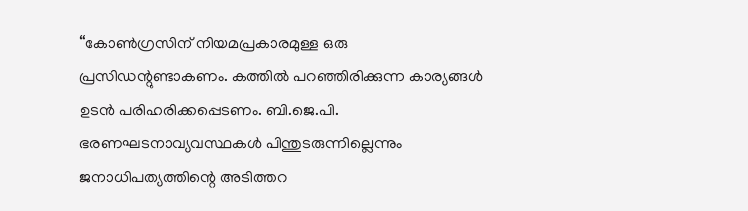“കോൺഗ്രസിന് നിയമപ്രകാരമുള്ള ഒരു പ്രസിഡന്റുണ്ടാകണം. കത്തിൽ പറഞ്ഞിരിക്കുന്ന കാര്യങ്ങൾ ഉടൻ പരിഹരിക്കപ്പെടണം. ബി.ജെ.പി. ഭരണഘടനാവ്യവസ്ഥകൾ പിന്തുടരുന്നില്ലെന്നും ജനാധിപത്യത്തിന്റെ അടിത്തറ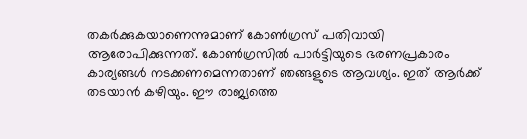തകർക്കുകയാണെന്നുമാണ് കോൺഗ്രസ് പതിവായി ആരോപിക്കുന്നത്. കോൺഗ്രസിൽ പാർട്ടിയുടെ ഭരണപ്രകാരം കാര്യങ്ങൾ നടക്കണമെന്നതാണ് ഞങ്ങളുടെ ആവശ്യം. ഇത് ആർക്ക് തടയാൻ കഴിയും. ഈ രാജ്യത്തെ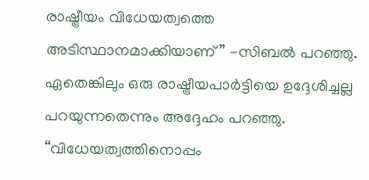രാഷ്ട്രീയം വിധേയത്വത്തെ അടിസ്ഥാനമാക്കിയാണ്” -സിബൽ പറഞ്ഞു. ഏതെങ്കിലും ഒരു രാഷ്ട്രീയപാർട്ടിയെ ഉദ്ദേശിച്ചല്ല പറയുന്നതെന്നും അദ്ദേഹം പറഞ്ഞു. “വിധേയത്വത്തിനൊപ്പം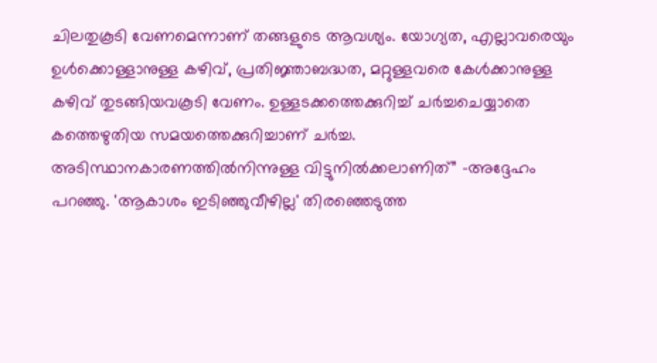ചിലതുകൂടി വേണമെന്നാണ് തങ്ങളുടെ ആവശ്യം. യോഗ്യത, എല്ലാവരെയും ഉൾക്കൊള്ളാനുള്ള കഴിവ്, പ്രതിജ്ഞാബദ്ധത, മറ്റുള്ളവരെ കേൾക്കാനുള്ള കഴിവ് തുടങ്ങിയവകൂടി വേണം. ഉള്ളടക്കത്തെക്കുറിച്ച് ചർച്ചചെയ്യാതെ കത്തെഴുതിയ സമയത്തെക്കുറിച്ചാണ് ചർച്ച. അടിസ്ഥാനകാരണത്തിൽനിന്നുള്ള വിട്ടുനിൽക്കലാണിത്” -അദ്ദേഹം പറഞ്ഞു. 'ആകാശം ഇടിഞ്ഞുവീഴില്ല' തിരഞ്ഞെടുത്ത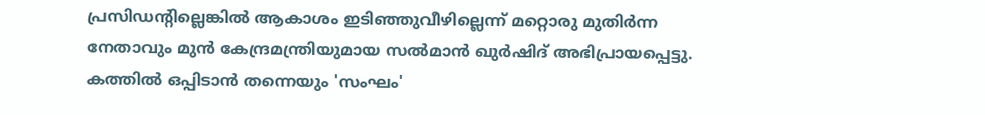പ്രസിഡന്റില്ലെങ്കിൽ ആകാശം ഇടിഞ്ഞുവീഴില്ലെന്ന് മറ്റൊരു മുതിർന്ന നേതാവും മുൻ കേന്ദ്രമന്ത്രിയുമായ സൽമാൻ ഖുർഷിദ് അഭിപ്രായപ്പെട്ടു. കത്തിൽ ഒപ്പിടാൻ തന്നെയും 'സംഘം'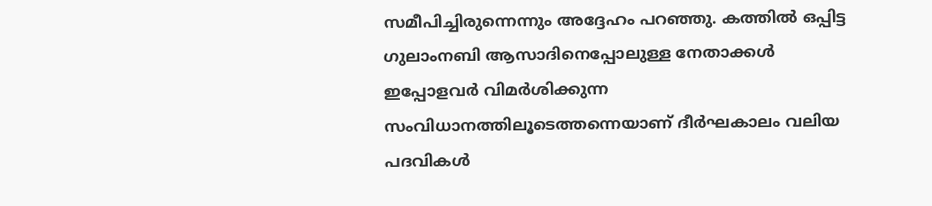സമീപിച്ചിരുന്നെന്നും അദ്ദേഹം പറഞ്ഞു. കത്തിൽ ഒപ്പിട്ട ഗുലാംനബി ആസാദിനെപ്പോലുള്ള നേതാക്കൾ ഇപ്പോളവർ വിമർശിക്കുന്ന സംവിധാനത്തിലൂടെത്തന്നെയാണ് ദീർഘകാലം വലിയ പദവികൾ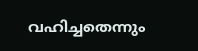വഹിച്ചതെന്നും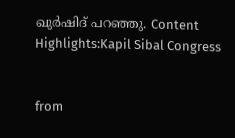ഖുർഷിദ് പറഞ്ഞു. Content Highlights:Kapil Sibal Congress


from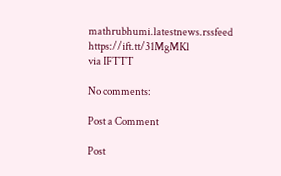mathrubhumi.latestnews.rssfeed https://ift.tt/31MgMKl
via IFTTT

No comments:

Post a Comment

Post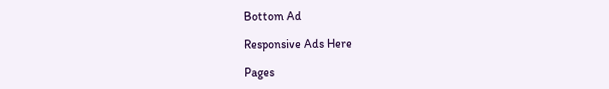Bottom Ad

Responsive Ads Here

Pages